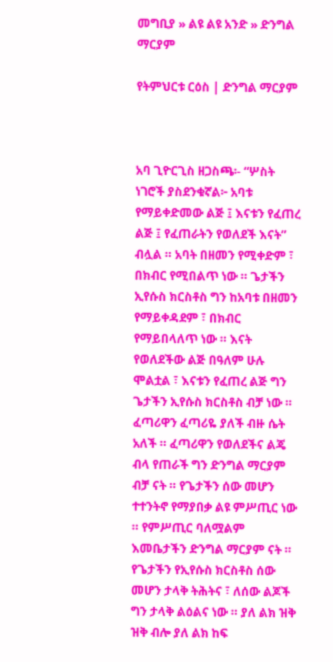መግቢያ » ልዩ ልዩ አንድ » ድንግል ማርያም

የትምህርቱ ርዕስ | ድንግል ማርያም



አባ ጊዮርጊስ ዘጋስጫ፡- “ሦስት ነገሮች ያስደንቁኛል፦ አባቱ የማይቀድመው ልጅ ፤ እናቱን የፈጠረ ልጅ ፤ የፈጠራትን የወለደች እናት” ብሏል ። አባት በዘመን የሚቀድም ፣ በክብር የሚበልጥ ነው ። ጌታችን ኢየሱስ ክርስቶስ ግን ከአባቱ በዘመን የማይቀዳደም ፣ በክብር የማይበላለጥ ነው ። እናት የወለደችው ልጅ በዓለም ሁሉ ሞልቷል ፣ እናቱን የፈጠረ ልጅ ግን ጌታችን ኢየሱስ ክርስቶስ ብቻ ነው ። ፈጣሪዋን ፈጣሪዬ ያለች ብዙ ሴት አለች ። ፈጣሪዋን የወለደችና ልጄ ብላ የጠራች ግን ድንግል ማርያም ብቻ ናት ። የጌታችን ሰው መሆን ተተንትኖ የማያበቃ ልዩ ምሥጢር ነው ። የምሥጢር ባለሟልም እመቤታችን ድንግል ማርያም ናት ። የጌታችን የኢየሱስ ክርስቶስ ሰው መሆን ታላቅ ትሕትና ፣ ለሰው ልጆች ግን ታላቅ ልዕልና ነው ። ያለ ልክ ዝቅ ዝቅ ብሎ ያለ ልክ ከፍ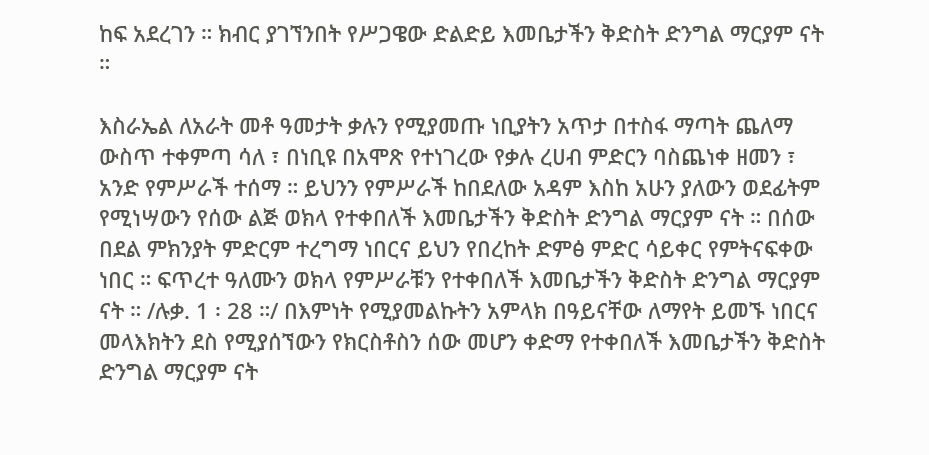ከፍ አደረገን ። ክብር ያገኘንበት የሥጋዌው ድልድይ እመቤታችን ቅድስት ድንግል ማርያም ናት ።

እስራኤል ለአራት መቶ ዓመታት ቃሉን የሚያመጡ ነቢያትን አጥታ በተስፋ ማጣት ጨለማ ውስጥ ተቀምጣ ሳለ ፣ በነቢዩ በአሞጽ የተነገረው የቃሉ ረሀብ ምድርን ባስጨነቀ ዘመን ፣ አንድ የምሥራች ተሰማ ። ይህንን የምሥራች ከበደለው አዳም እስከ አሁን ያለውን ወደፊትም የሚነሣውን የሰው ልጅ ወክላ የተቀበለች እመቤታችን ቅድስት ድንግል ማርያም ናት ። በሰው በደል ምክንያት ምድርም ተረግማ ነበርና ይህን የበረከት ድምፅ ምድር ሳይቀር የምትናፍቀው ነበር ። ፍጥረተ ዓለሙን ወክላ የምሥራቹን የተቀበለች እመቤታችን ቅድስት ድንግል ማርያም ናት ። /ሉቃ. 1 ፡ 28 ።/ በእምነት የሚያመልኩትን አምላክ በዓይናቸው ለማየት ይመኙ ነበርና መላእክትን ደስ የሚያሰኘውን የክርስቶስን ሰው መሆን ቀድማ የተቀበለች እመቤታችን ቅድስት ድንግል ማርያም ናት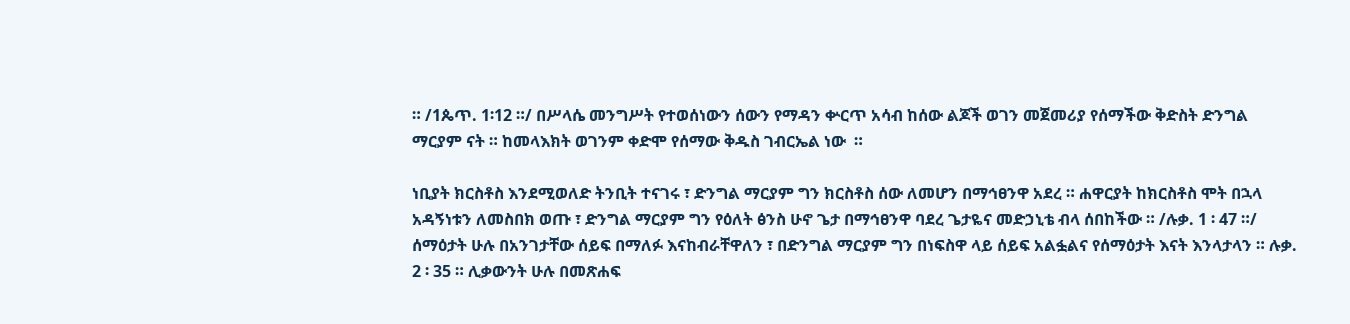። /1ጴጥ. 1፡12 ።/ በሥላሴ መንግሥት የተወሰነውን ሰውን የማዳን ቍርጥ አሳብ ከሰው ልጆች ወገን መጀመሪያ የሰማችው ቅድስት ድንግል ማርያም ናት ። ከመላእክት ወገንም ቀድሞ የሰማው ቅዱስ ገብርኤል ነው  ።

ነቢያት ክርስቶስ እንደሚወለድ ትንቢት ተናገሩ ፣ ድንግል ማርያም ግን ክርስቶስ ሰው ለመሆን በማኅፀንዋ አደረ ። ሐዋርያት ከክርስቶስ ሞት በኋላ አዳኝነቱን ለመስበክ ወጡ ፣ ድንግል ማርያም ግን የዕለት ፅንስ ሁኖ ጌታ በማኅፀንዋ ባደረ ጌታዬና መድኃኒቴ ብላ ሰበከችው ። /ሉቃ. 1 ፡ 47 ።/ ሰማዕታት ሁሉ በአንገታቸው ሰይፍ በማለፉ እናከብራቸዋለን ፣ በድንግል ማርያም ግን በነፍስዋ ላይ ሰይፍ አልፏልና የሰማዕታት እናት እንላታላን ። ሉቃ. 2 ፡ 35 ። ሊቃውንት ሁሉ በመጽሐፍ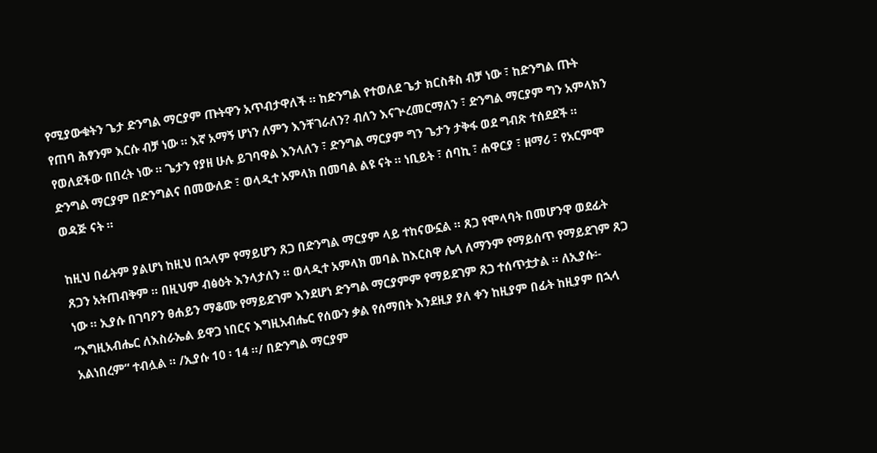የሚያውቁትን ጌታ ድንግል ማርያም ጡትዋን አጥብታዋለች ። ከድንግል የተወለደ ጌታ ክርስቶስ ብቻ ነው ፣ ከድንግል ጡት የጠባ ሕፃንም እርሱ ብቻ ነው ። እኛ አማኝ ሆነን ለምን እንቸገራለን? ብለን እናጕረመርማለን ፣ ድንግል ማርያም ግን አምላክን የወለደችው በበረት ነው ። ጌታን የያዘ ሁሉ ይገባዋል እንላለን ፣ ድንግል ማርያም ግን ጌታን ታቅፋ ወደ ግብጽ ተሰደደች ። ድንግል ማርያም በድንግልና በመውለድ ፣ ወላዲተ አምላክ በመባል ልዩ ናት ። ነቢይት ፣ ሰባኪ ፣ ሐዋርያ ፣ ዘማሪ ፣ የአርምሞ ወዳጅ ናት ።

ከዚህ በፊትም ያልሆነ ከዚህ በኋላም የማይሆን ጸጋ በድንግል ማርያም ላይ ተከናውኗል ። ጸጋ የሞላባት በመሆንዋ ወደፊት ጸጋን አትጠብቅም ። በዚህም ብፅዕት እንላታለን ። ወላዲተ አምላክ መባል ከእርስዋ ሌላ ለማንም የማይሰጥ የማይደገም ጸጋ ነው ። ኢያሱ በገባዖን ፀሐይን ማቆሙ የማይደገም እንደሆነ ድንግል ማርያምም የማይደገም ጸጋ ተሰጥቷታል ። ለኢያሱ፡- “እግዚአብሔር ለእስራኤል ይዋጋ ነበርና እግዚአብሔር የሰውን ቃል የሰማበት እንደዚያ ያለ ቀን ከዚያም በፊት ከዚያም በኋላ አልነበረም” ተብሏል ። /ኢያሱ 10 ፡ 14 ።/ በድንግል ማርያም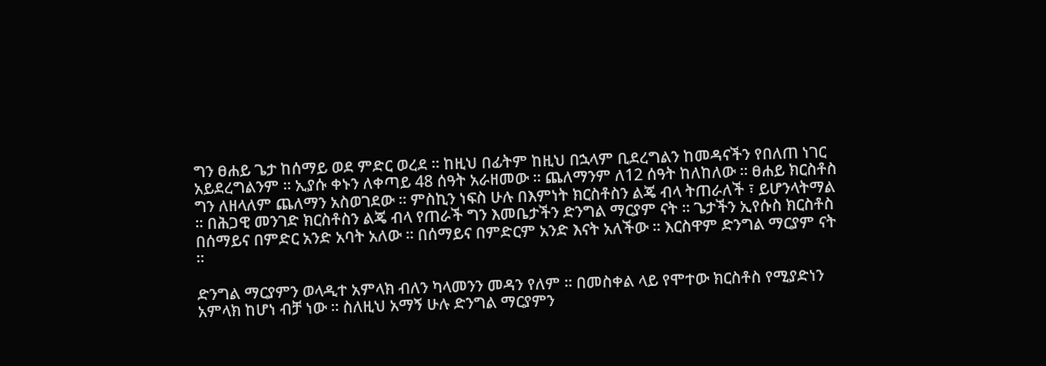ግን ፀሐይ ጌታ ከሰማይ ወደ ምድር ወረደ ። ከዚህ በፊትም ከዚህ በኋላም ቢደረግልን ከመዳናችን የበለጠ ነገር አይደረግልንም ። ኢያሱ ቀኑን ለቀጣይ 48 ሰዓት አራዘመው ። ጨለማንም ለ12 ሰዓት ከለከለው ። ፀሐይ ክርስቶስ ግን ለዘላለም ጨለማን አስወገደው ። ምስኪን ነፍስ ሁሉ በእምነት ክርስቶስን ልጄ ብላ ትጠራለች ፣ ይሆንላትማል ። በሕጋዊ መንገድ ክርስቶስን ልጄ ብላ የጠራች ግን እመቤታችን ድንግል ማርያም ናት ። ጌታችን ኢየሱስ ክርስቶስ በሰማይና በምድር አንድ አባት አለው ። በሰማይና በምድርም አንድ እናት አለችው ። እርስዋም ድንግል ማርያም ናት ።

ድንግል ማርያምን ወላዲተ አምላክ ብለን ካላመንን መዳን የለም ። በመስቀል ላይ የሞተው ክርስቶስ የሚያድነን አምላክ ከሆነ ብቻ ነው ። ስለዚህ አማኝ ሁሉ ድንግል ማርያምን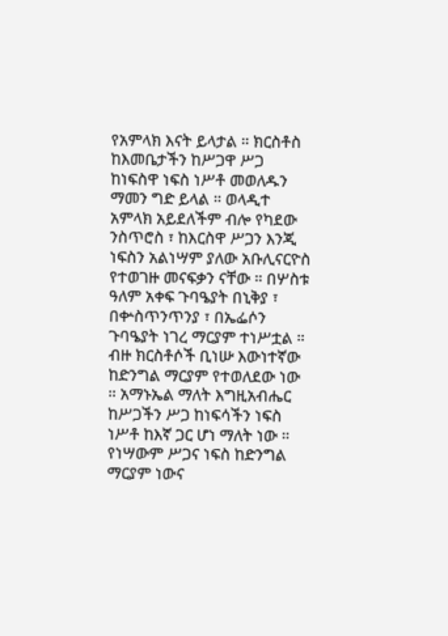የአምላክ እናት ይላታል ። ክርስቶስ ከእመቤታችን ከሥጋዋ ሥጋ ከነፍስዋ ነፍስ ነሥቶ መወለዱን ማመን ግድ ይላል ። ወላዲተ አምላክ አይደለችም ብሎ የካደው ንስጥሮስ ፣ ከእርስዋ ሥጋን እንጂ ነፍስን አልነሣም ያለው አቡሊናርዮስ የተወገዙ መናፍቃን ናቸው ። በሦስቱ ዓለም አቀፍ ጉባዔያት በኒቅያ ፣ በቍስጥንጥንያ ፣ በኤፌሶን ጉባዔያት ነገረ ማርያም ተነሥቷል ። ብዙ ክርስቶሶች ቢነሡ እውነተኛው ከድንግል ማርያም የተወለደው ነው ። አማኑኤል ማለት እግዚአብሔር ከሥጋችን ሥጋ ከነፍሳችን ነፍስ ነሥቶ ከእኛ ጋር ሆነ ማለት ነው ። የነሣውም ሥጋና ነፍስ ከድንግል ማርያም ነውና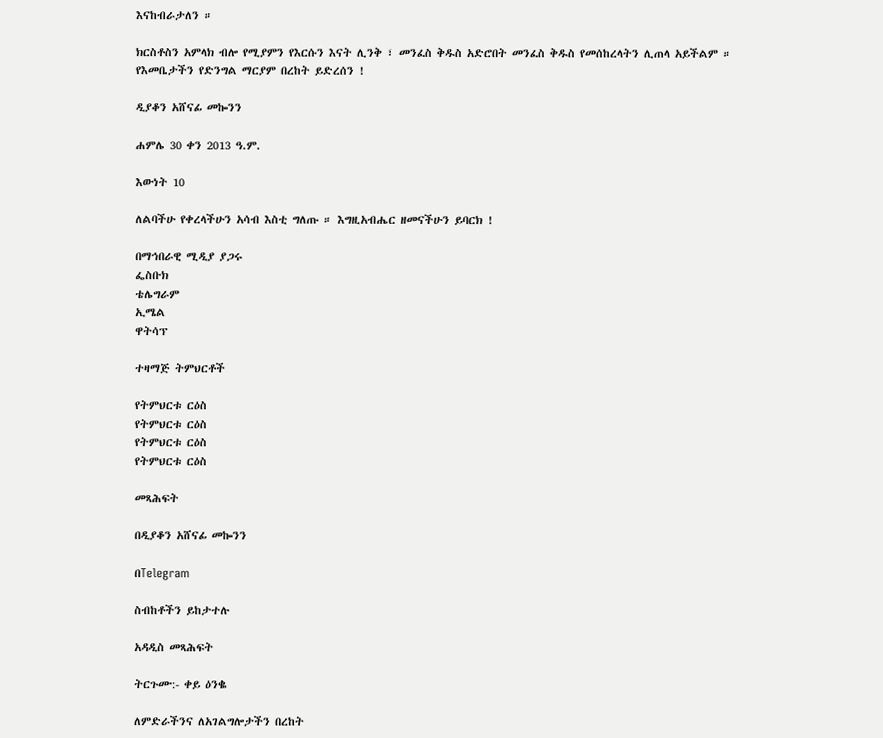እናከብራታለን ።

ክርስቶስን አምላክ ብሎ የሚያምን የእርሱን እናት ሊንቅ ፣ መንፈስ ቅዱስ አድሮበት መንፈስ ቅዱስ የመሰከረላትን ሊጠላ አይችልም ። የእመቤታችን የድንግል ማርያም በረከት ይድረሰን !

ዲያቆን አሸናፊ መኰንን

ሐምሌ 30 ቀን 2013 ዓ.ም.

እውነት 10

ለልባችሁ የቀረላችሁን አሳብ እስቲ ግለጡ ። እግዚአብሔር ዘመናችሁን ይባርክ !

በማኅበራዊ ሚዲያ ያጋሩ
ፌስቡክ
ቴሌግራም
ኢሜል
ዋትሳፕ

ተዛማጅ ትምህርቶች

የትምህርቱ ርዕስ
የትምህርቱ ርዕስ
የትምህርቱ ርዕስ
የትምህርቱ ርዕስ

መጻሕፍት

በዲያቆን አሸናፊ መኰንን

በTelegram

ስብከቶችን ይከታተሉ

አዳዲስ መጻሕፍት

ትርጉሙ:- ቀይ ዕንቈ

ለምድራችንና ለአገልግሎታችን በረከት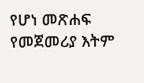የሆነ መጽሐፍ
የመጀመሪያ እትም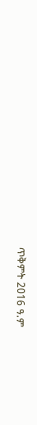ጥቅምት 2016 ዓ.ም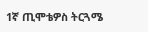1ኛ ጢሞቴዎስ ትርጓሜ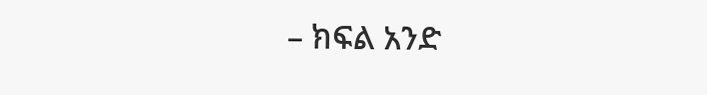– ክፍል አንድ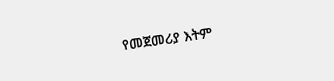የመጀመሪያ እትም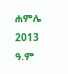ሐምሌ 2013 ዓ.ም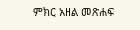ምክር አዘል መጽሐፍ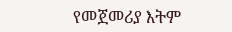የመጀመሪያ እትም